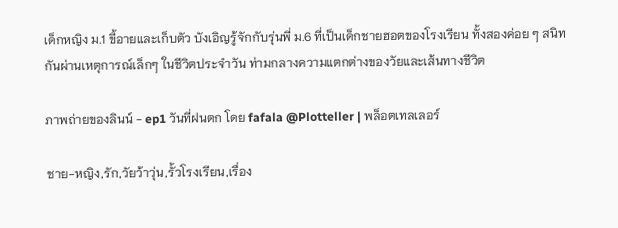เด็กหญิง ม.1 ขี้อายและเก็บตัว บังเอิญรู้จักกับรุ่นพี่ ม.6 ที่เป็นเด็กชายฮอตของโรงเรียน ทั้งสองค่อย ๆ สนิทกันผ่านเหตุการณ์เล็กๆ ในชีวิตประจำวัน ท่ามกลางความแตกต่างของวัยและเส้นทางชีวิต

ภาพถ่ายของลินน์ - ep1 วันที่ฝนตก โดย fafala @Plotteller | พล็อตเทลเลอร์

ชาย-หญิง,รัก,วัยว้าวุ่น,รั้วโรงเรียน,เรื่อง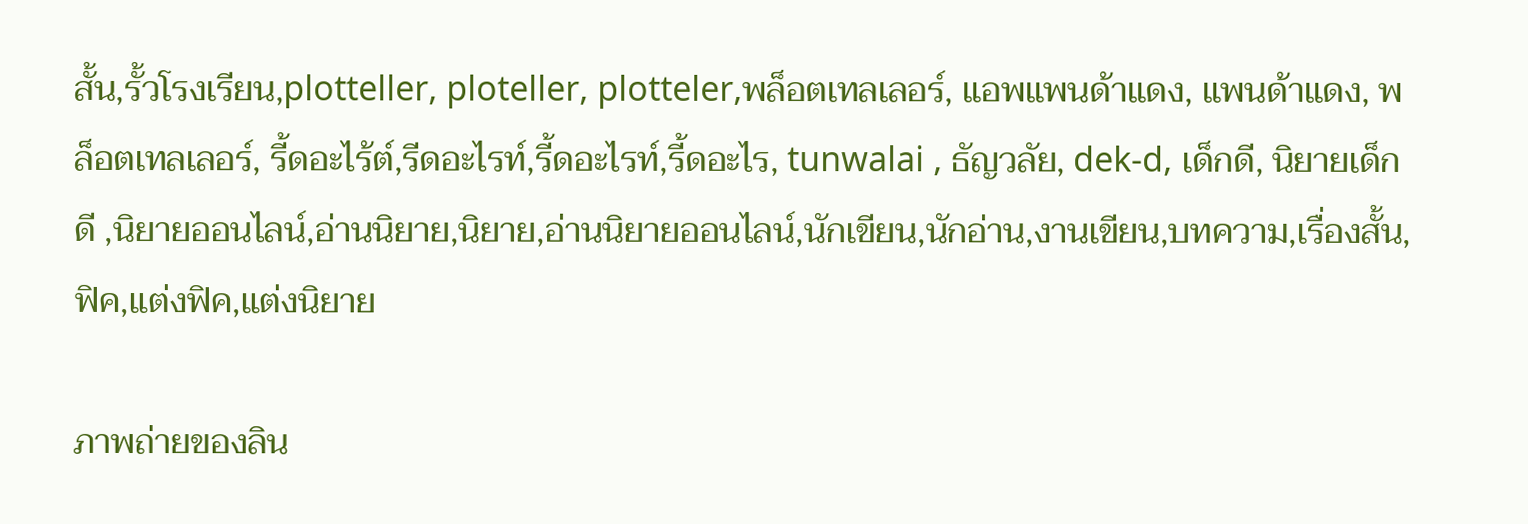สั้น,รั้วโรงเรียน,plotteller, ploteller, plotteler,พล็อตเทลเลอร์, แอพแพนด้าแดง, แพนด้าแดง, พล็อตเทลเลอร์, รี้ดอะไร้ต์,รีดอะไรท์,รี้ดอะไรท์,รี้ดอะไร, tunwalai , ธัญวลัย, dek-d, เด็กดี, นิยายเด็กดี ,นิยายออนไลน์,อ่านนิยาย,นิยาย,อ่านนิยายออนไลน์,นักเขียน,นักอ่าน,งานเขียน,บทความ,เรื่องสั้น,ฟิค,แต่งฟิค,แต่งนิยาย

ภาพถ่ายของลิน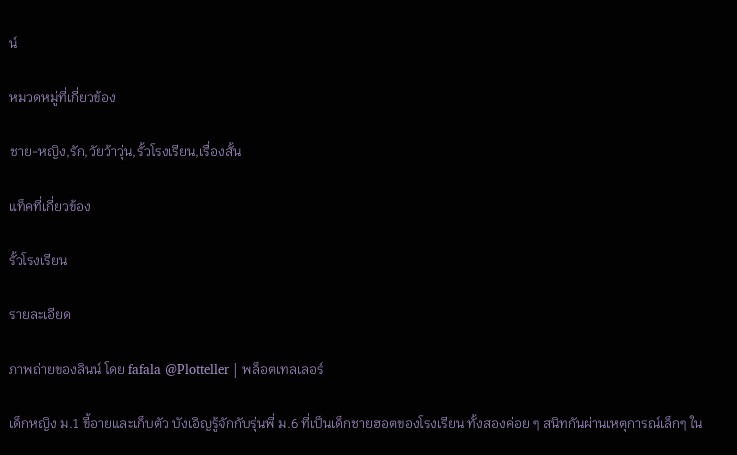น์

หมวดหมู่ที่เกี่ยวข้อง

ชาย-หญิง,รัก,วัยว้าวุ่น,รั้วโรงเรียน,เรื่องสั้น

แท็คที่เกี่ยวข้อง

รั้วโรงเรียน

รายละเอียด

ภาพถ่ายของลินน์ โดย fafala @Plotteller | พล็อตเทลเลอร์

เด็กหญิง ม.1 ขี้อายและเก็บตัว บังเอิญรู้จักกับรุ่นพี่ ม.6 ที่เป็นเด็กชายฮอตของโรงเรียน ทั้งสองค่อย ๆ สนิทกันผ่านเหตุการณ์เล็กๆ ใน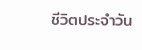ชีวิตประจำวัน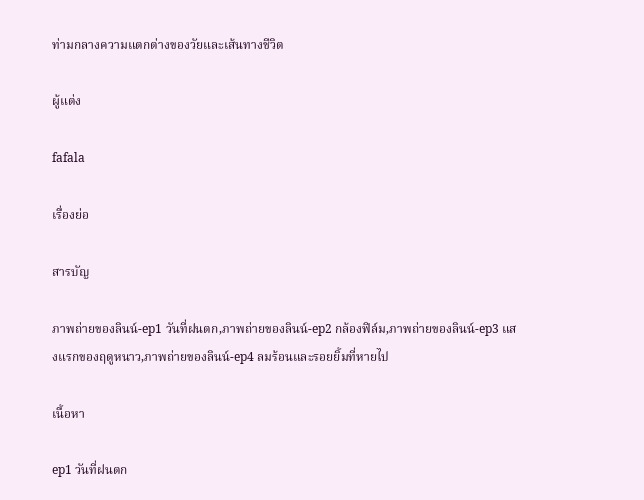ท่ามกลางความแตกต่างของวัยและเส้นทางชีวิต

ผู้แต่ง

fafala

เรื่องย่อ

สารบัญ

ภาพถ่ายของลินน์-ep1 วันที่ฝนตก,ภาพถ่ายของลินน์-ep2 กล้องฟิล์ม,ภาพถ่ายของลินน์-ep3 แสงแรกของฤดูหนาว,ภาพถ่ายของลินน์-ep4 ลมร้อนและรอยยิ้มที่หายไป

เนื้อหา

ep1 วันที่ฝนตก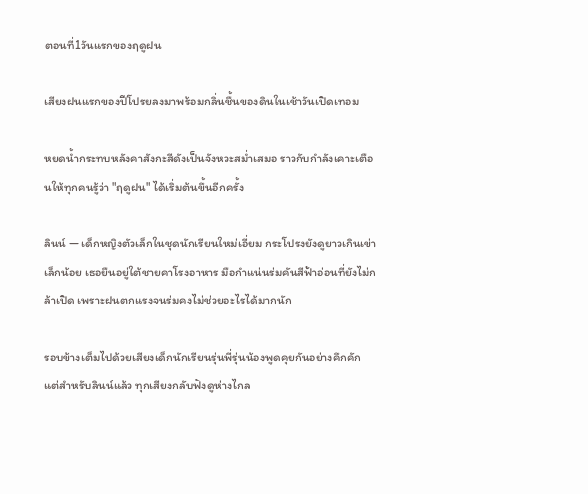ตอนที่1วันแรกของฤดูฝน

เสียงฝนแรกของปีโปรยลงมาพร้อมกลิ่นชื้นของดินในเช้าวันเปิดเทอม

หยดน้ำกระทบหลังคาสังกะสีดังเป็นจังหวะสม่ำเสมอ ราวกับกำลังเคาะเตือนให้ทุกคนรู้ว่า "ฤดูฝน" ได้เริ่มต้นขึ้นอีกครั้ง

ลินน์ — เด็กหญิงตัวเล็กในชุดนักเรียนใหม่เอี่ยม กระโปรงยังดูยาวเกินเข่าเล็กน้อย เธอยืนอยู่ใต้ชายคาโรงอาหาร มือกำแน่นร่มคันสีฟ้าอ่อนที่ยังไม่กล้าเปิด เพราะฝนตกแรงจนร่มคงไม่ช่วยอะไรได้มากนัก

รอบข้างเต็มไปด้วยเสียงเด็กนักเรียนรุ่นพี่รุ่นน้องพูดคุยกันอย่างคึกคัก แต่สำหรับลินน์แล้ว ทุกเสียงกลับฟังดูห่างไกล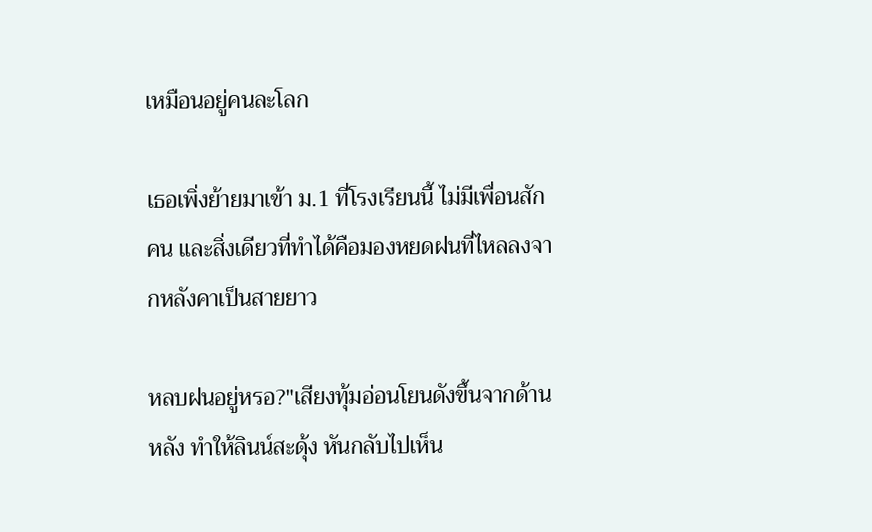เหมือนอยู่คนละโลก

เธอเพิ่งย้ายมาเข้า ม.1 ที่โรงเรียนนี้ ไม่มีเพื่อนสักคน และสิ่งเดียวที่ทำได้คือมองหยดฝนที่ไหลลงจากหลังคาเป็นสายยาว

หลบฝนอยู่หรอ?"เสียงทุ้มอ่อนโยนดังขึ้นจากด้านหลัง ทำให้ลินน์สะดุ้ง หันกลับไปเห็น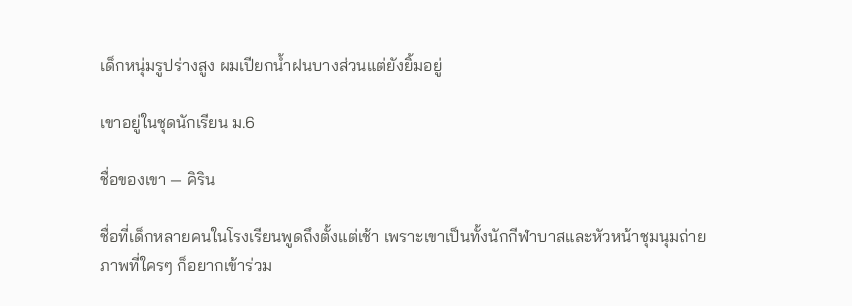เด็กหนุ่มรูปร่างสูง ผมเปียกน้ำฝนบางส่วนแต่ยังยิ้มอยู่

เขาอยู่ในชุดนักเรียน ม.6

ชื่อของเขา — คิริน

ชื่อที่เด็กหลายคนในโรงเรียนพูดถึงตั้งแต่เช้า เพราะเขาเป็นทั้งนักกีฬาบาสและหัวหน้าชุมนุมถ่ายภาพที่ใครๆ ก็อยากเข้าร่วม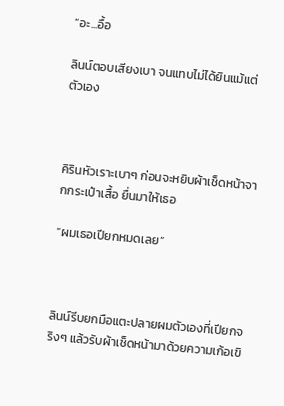“อะ...อื้อ

ลินน์ตอบเสียงเบา จนแทบไม่ได้ยินแม้แต่ตัวเอง



คิรินหัวเราะเบาๆ ก่อนจะหยิบผ้าเช็ดหน้าจากกระเป๋าเสื้อ ยื่นมาให้เธอ

“ผมเธอเปียกหมดเลย”



ลินน์รีบยกมือแตะปลายผมตัวเองที่เปียกจริงๆ แล้วรับผ้าเช็ดหน้ามาด้วยความเก้อเขิ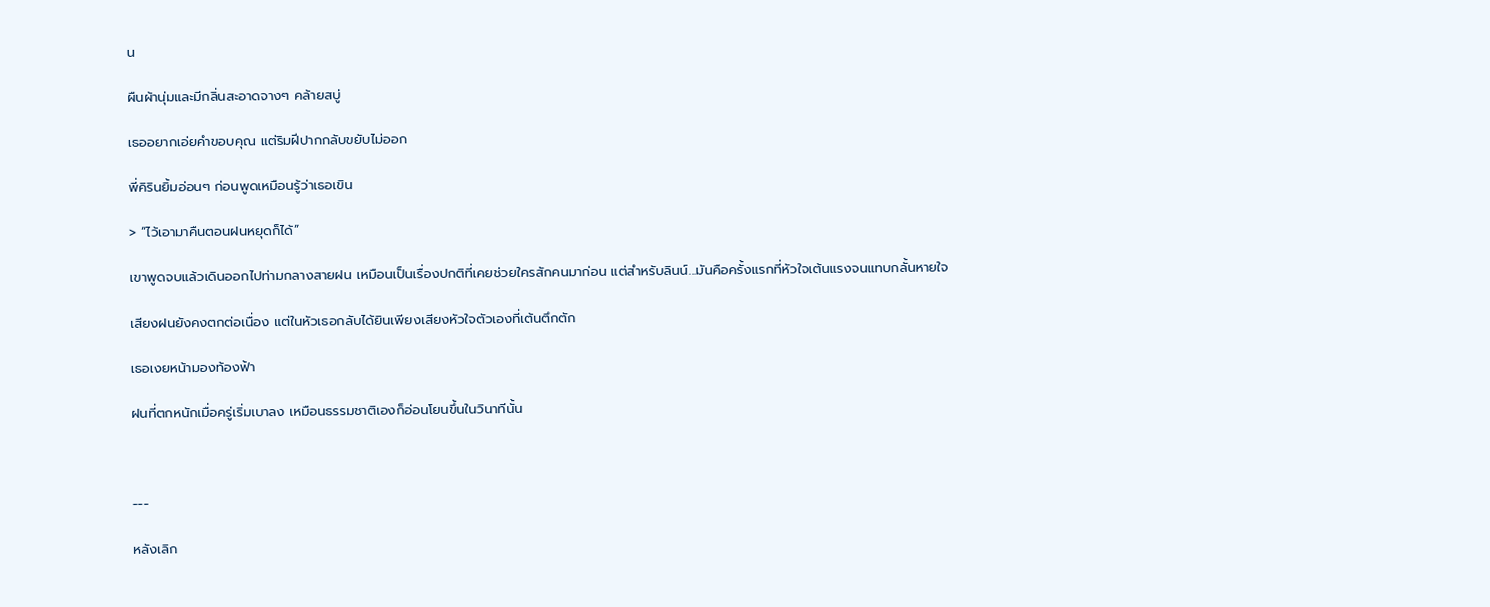น

ผืนผ้านุ่มและมีกลิ่นสะอาดจางๆ คล้ายสบู่

เธออยากเอ่ยคำขอบคุณ แต่ริมฝีปากกลับขยับไม่ออก

พี่คิรินยิ้มอ่อนๆ ก่อนพูดเหมือนรู้ว่าเธอเขิน

> “ไว้เอามาคืนตอนฝนหยุดก็ได้”

เขาพูดจบแล้วเดินออกไปท่ามกลางสายฝน เหมือนเป็นเรื่องปกติที่เคยช่วยใครสักคนมาก่อน แต่สำหรับลินน์...มันคือครั้งแรกที่หัวใจเต้นแรงจนแทบกลั้นหายใจ

เสียงฝนยังคงตกต่อเนื่อง แต่ในหัวเธอกลับได้ยินเพียงเสียงหัวใจตัวเองที่เต้นตึกตัก

เธอเงยหน้ามองท้องฟ้า

ฝนที่ตกหนักเมื่อครู่เริ่มเบาลง เหมือนธรรมชาติเองก็อ่อนโยนขึ้นในวินาทีนั้น



---

หลังเลิก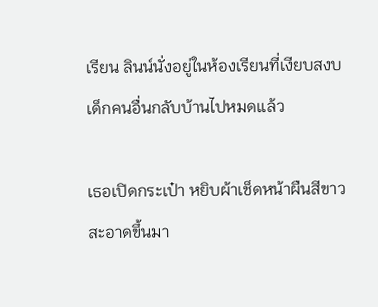เรียน ลินน์นั่งอยู่ในห้องเรียนที่เงียบสงบ เด็กคนอื่นกลับบ้านไปหมดแล้ว

เธอเปิดกระเป๋า หยิบผ้าเช็ดหน้าผืนสีขาวสะอาดขึ้นมา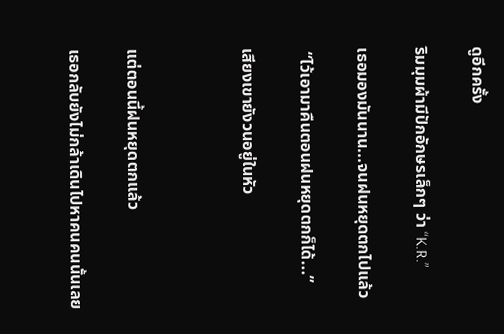ดูอีกครั้ง

ริมมุมผ้ามีปักอักษรเล็กๆ ว่า “K.R.”

เธอมองมันนาน...จนฝนหยุดตกไปแล้ว

 “ไว้เอามาคืนตอนฝนหยุดตกก็ได้...”

เสียงเขายังวนอยู่ในหัว



แต่ตอนนี้ฝนหยุดตกแล้ว

เธอกลับยังไม่กล้าเดินไปหาคนคนนั้นเลย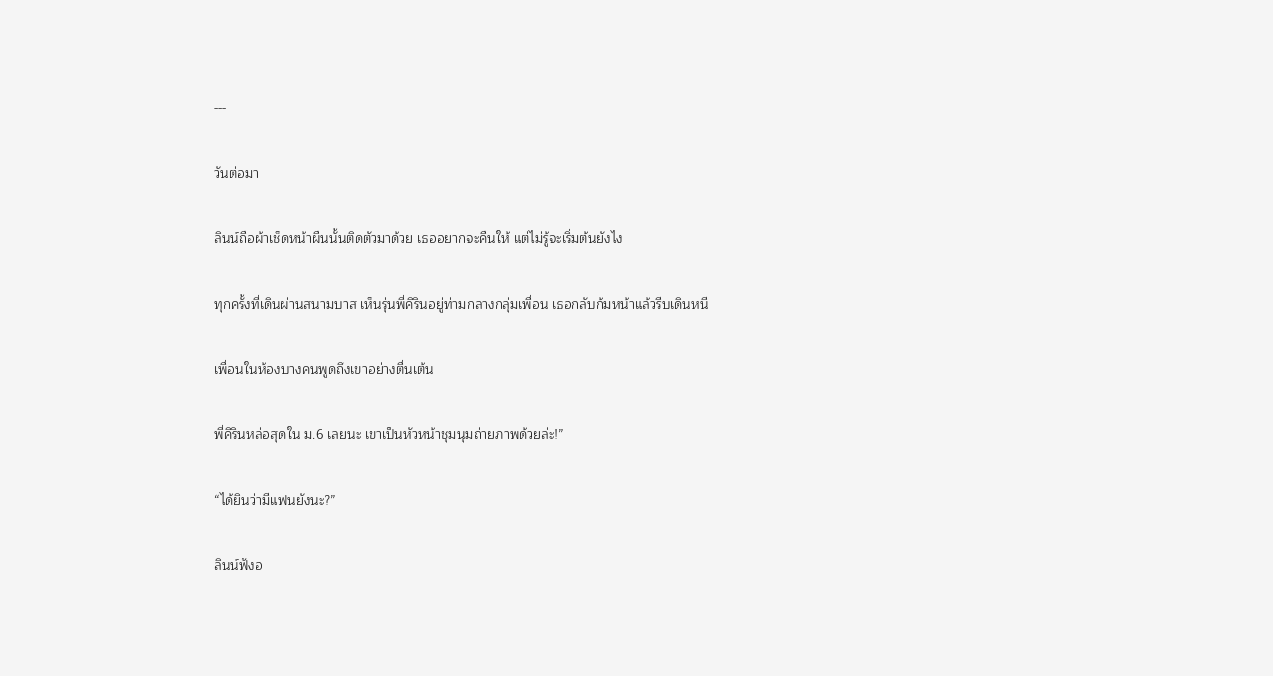---

วันต่อมา

ลินน์ถือผ้าเช็ดหน้าผืนนั้นติดตัวมาด้วย เธออยากจะคืนให้ แต่ไม่รู้จะเริ่มต้นยังไง

ทุกครั้งที่เดินผ่านสนามบาส เห็นรุ่นพี่คิรินอยู่ท่ามกลางกลุ่มเพื่อน เธอกลับก้มหน้าแล้วรีบเดินหนี

เพื่อนในห้องบางคนพูดถึงเขาอย่างตื่นเต้น

พี่คิรินหล่อสุดใน ม.6 เลยนะ เขาเป็นหัวหน้าชุมนุมถ่ายภาพด้วยล่ะ!”

“ได้ยินว่ามีแฟนยังนะ?”

ลินน์ฟังอ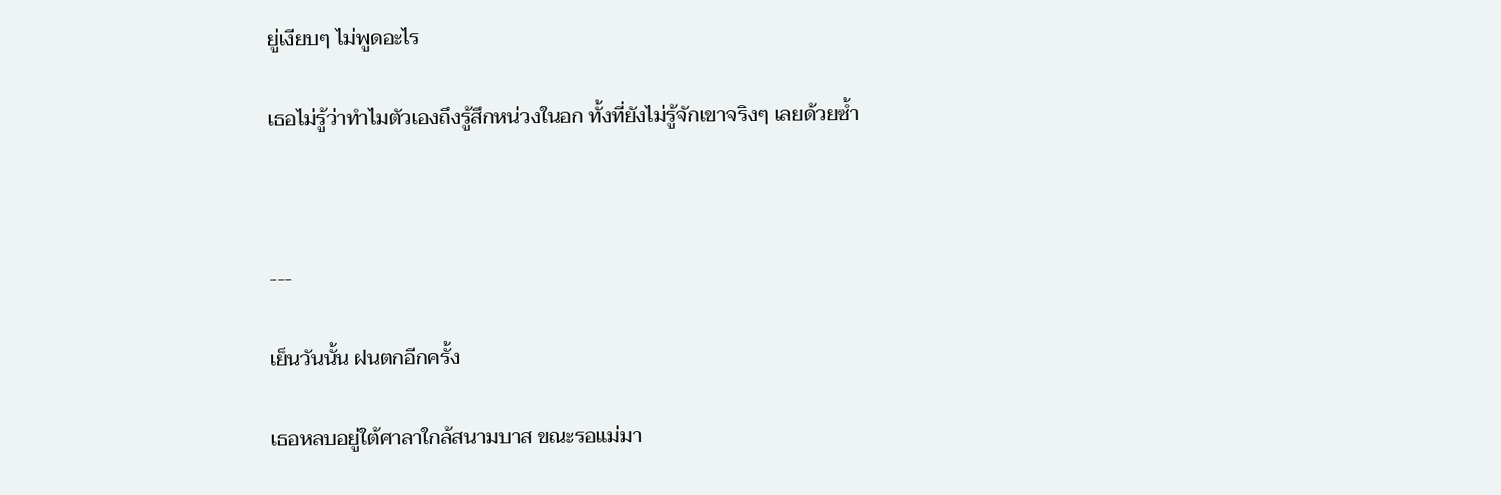ยู่เงียบๆ ไม่พูดอะไร

เธอไม่รู้ว่าทำไมตัวเองถึงรู้สึกหน่วงในอก ทั้งที่ยังไม่รู้จักเขาจริงๆ เลยด้วยซ้ำ



---

เย็นวันนั้น ฝนตกอีกครั้ง

เธอหลบอยู่ใต้ศาลาใกล้สนามบาส ขณะรอแม่มา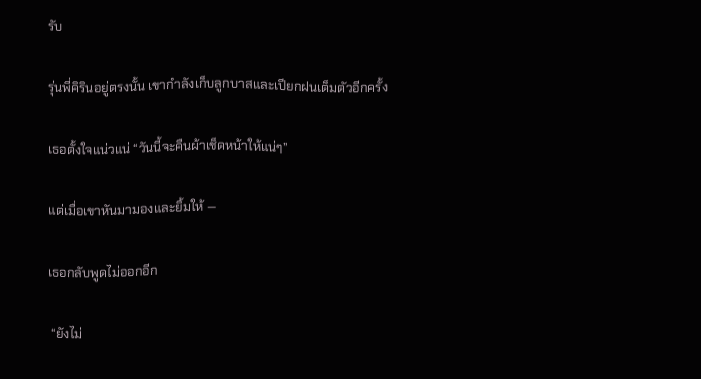รับ

รุ่นพี่คิรินอยู่ตรงนั้น เขากำลังเก็บลูกบาสและเปียกฝนเต็มตัวอีกครั้ง

เธอตั้งใจแน่วแน่ “วันนี้จะคืนผ้าเช็ดหน้าให้แน่ๆ”

แต่เมื่อเขาหันมามองและยิ้มให้ —

เธอกลับพูดไม่ออกอีก

 “ยังไม่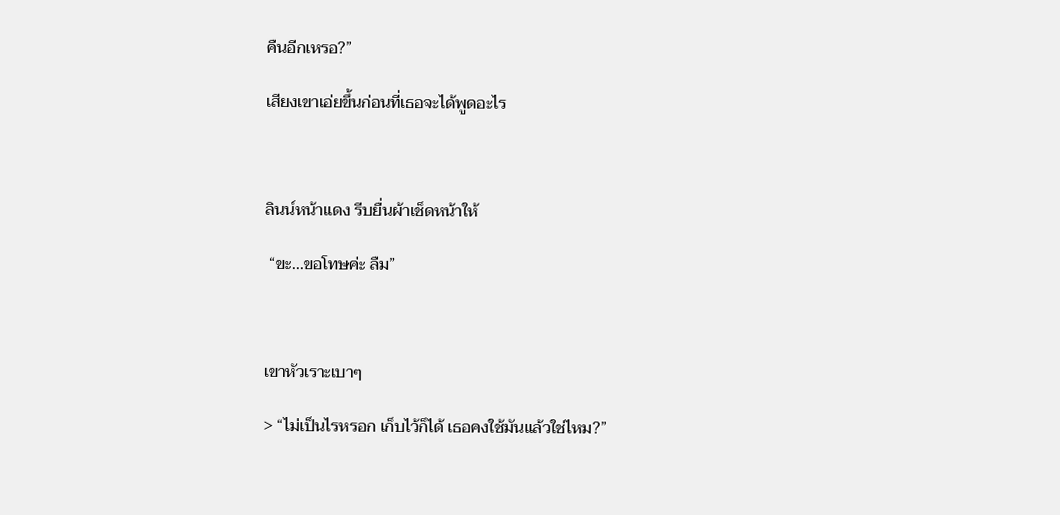คืนอีกเหรอ?”

เสียงเขาเอ่ยขึ้นก่อนที่เธอจะได้พูดอะไร



ลินน์หน้าแดง รีบยื่นผ้าเช็ดหน้าให้

 “ขะ...ขอโทษค่ะ ลืม”



เขาหัวเราะเบาๆ

> “ไม่เป็นไรหรอก เก็บไว้ก็ได้ เธอคงใช้มันแล้วใช่ไหม?”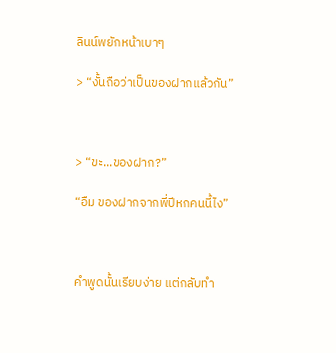ลินน์พยักหน้าเบาๆ

> “งั้นถือว่าเป็นของฝากแล้วกัน”



> “ขะ...ของฝาก?”

“อืม ของฝากจากพี่ปีหกคนนี้ไง”



คำพูดนั้นเรียบง่าย แต่กลับทำ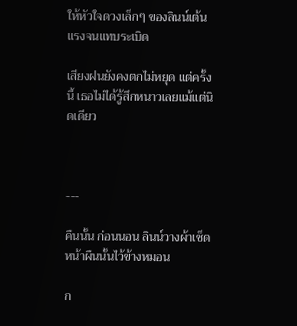ให้หัวใจดวงเล็กๆ ของลินน์เต้นแรงจนแทบระเบิด

เสียงฝนยังคงตกไม่หยุด แต่ครั้งนี้ เธอไม่ได้รู้สึกหนาวเลยแม้แต่นิดเดียว



---

คืนนั้น ก่อนนอน ลินน์วางผ้าเช็ดหน้าผืนนั้นไว้ข้างหมอน

ก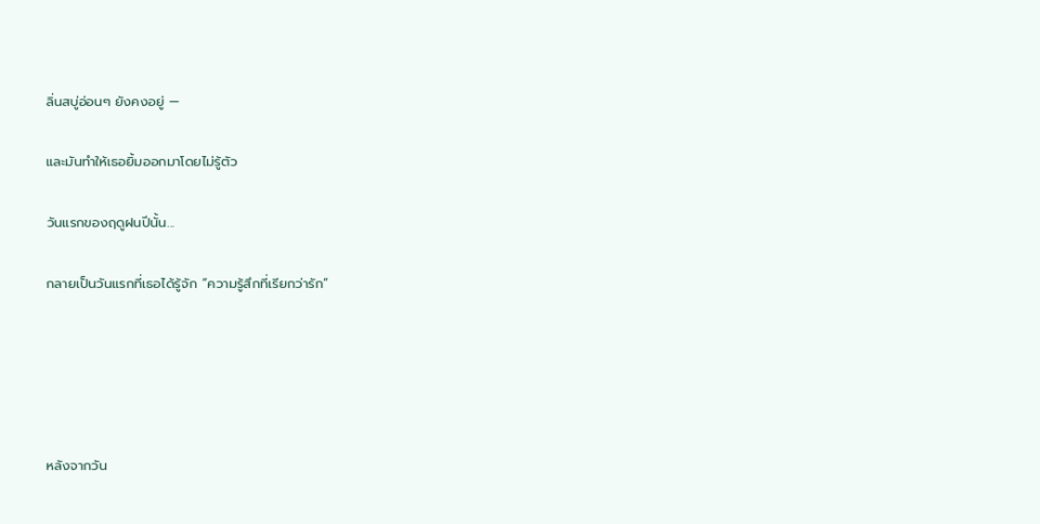ลิ่นสบู่อ่อนๆ ยังคงอยู่ —

และมันทำให้เธอยิ้มออกมาโดยไม่รู้ตัว

วันแรกของฤดูฝนปีนั้น...

กลายเป็นวันแรกที่เธอได้รู้จัก “ความรู้สึกที่เรียกว่ารัก”





หลังจากวัน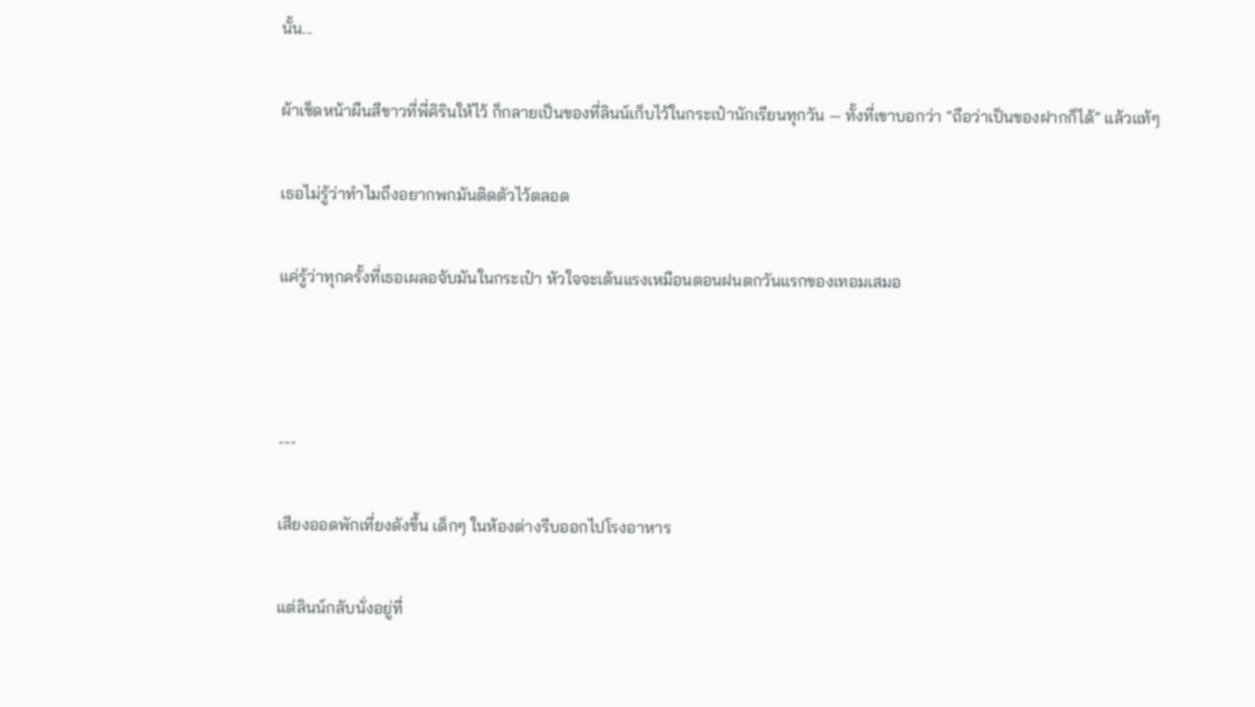นั้น...

ผ้าเช็ดหน้าผืนสีขาวที่พี่คิรินให้ไว้ ก็กลายเป็นของที่ลินน์เก็บไว้ในกระเป๋านักเรียนทุกวัน — ทั้งที่เขาบอกว่า “ถือว่าเป็นของฝากก็ได้” แล้วแท้ๆ

เธอไม่รู้ว่าทำไมถึงอยากพกมันติดตัวไว้ตลอด

แค่รู้ว่าทุกครั้งที่เธอเผลอจับมันในกระเป๋า หัวใจจะเต้นแรงเหมือนตอนฝนตกวันแรกของเทอมเสมอ



---

เสียงออดพักเที่ยงดังขึ้น เด็กๆ ในห้องต่างรีบออกไปโรงอาหาร

แต่ลินน์กลับนั่งอยู่ที่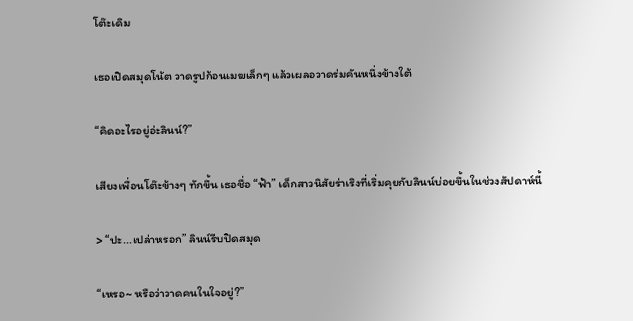โต๊ะเดิม

เธอเปิดสมุดโน้ต วาดรูปก้อนเมฆเล็กๆ แล้วเผลอวาดร่มคันหนึ่งข้างใต้

“คิดอะไรอยู่อ่ะลินน์?”

เสียงเพื่อนโต๊ะข้างๆ ทักขึ้น เธอชื่อ “ฟ้า” เด็กสาวนิสัยร่าเริงที่เริ่มคุยกับลินน์บ่อยขึ้นในช่วงสัปดาห์นี้

> “ปะ...เปล่าหรอก” ลินน์รีบปิดสมุด

“เหรอ~ หรือว่าวาดคนในใจอยู่?”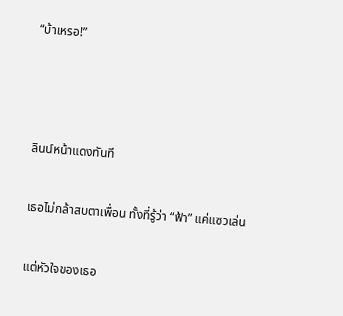“บ้าเหรอ!”



ลินน์หน้าแดงทันที

เธอไม่กล้าสบตาเพื่อน ทั้งที่รู้ว่า “ฟ้า” แค่แซวเล่น

แต่หัวใจของเธอ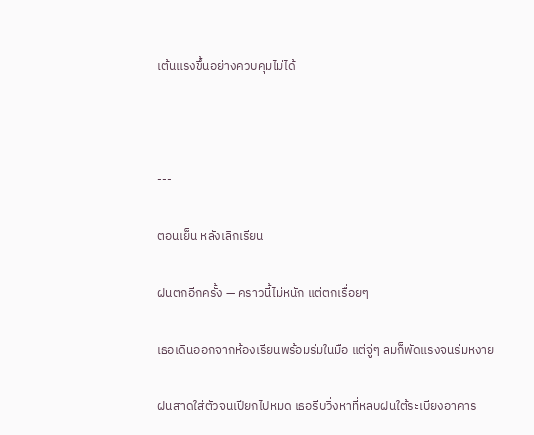เต้นแรงขึ้นอย่างควบคุมไม่ได้



---

ตอนเย็น หลังเลิกเรียน

ฝนตกอีกครั้ง — คราวนี้ไม่หนัก แต่ตกเรื่อยๆ

เธอเดินออกจากห้องเรียนพร้อมร่มในมือ แต่จู่ๆ ลมก็พัดแรงจนร่มหงาย

ฝนสาดใส่ตัวจนเปียกไปหมด เธอรีบวิ่งหาที่หลบฝนใต้ระเบียงอาคาร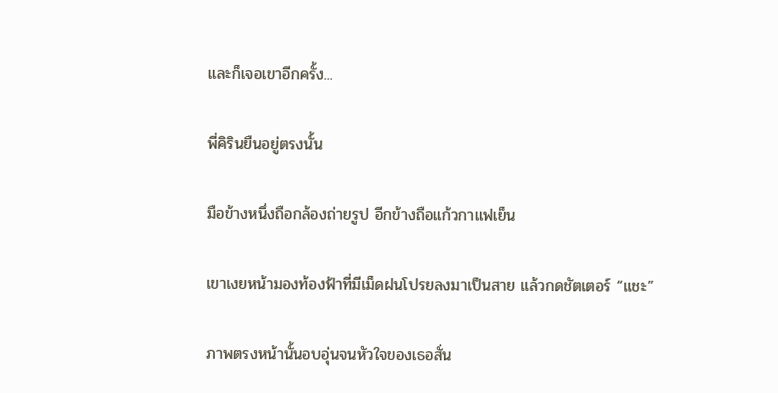และก็เจอเขาอีกครั้ง...

พี่คิรินยืนอยู่ตรงนั้น

มือข้างหนึ่งถือกล้องถ่ายรูป อีกข้างถือแก้วกาแฟเย็น

เขาเงยหน้ามองท้องฟ้าที่มีเม็ดฝนโปรยลงมาเป็นสาย แล้วกดชัตเตอร์ “แชะ”

ภาพตรงหน้านั้นอบอุ่นจนหัวใจของเธอสั่น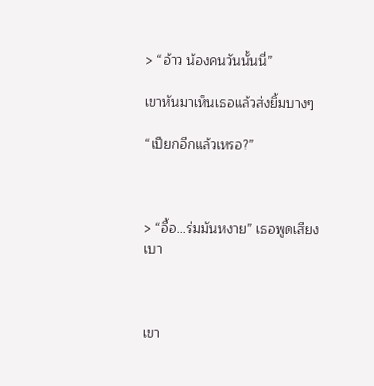> “อ้าว น้องคนวันนั้นนี่”

เขาหันมาเห็นเธอแล้วส่งยิ้มบางๆ

“เปียกอีกแล้วเหรอ?”



> “อื้อ...ร่มมันหงาย” เธอพูดเสียงเบา



เขา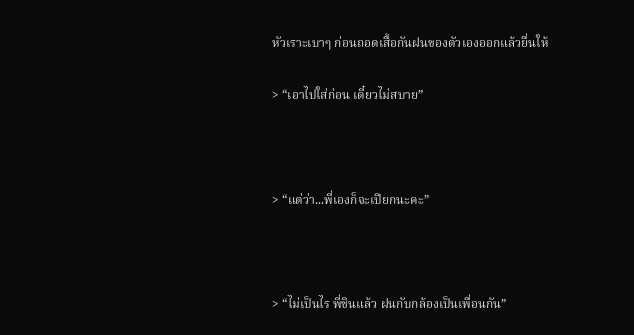หัวเราะเบาๆ ก่อนถอดเสื้อกันฝนของตัวเองออกแล้วยื่นให้

> “เอาไปใส่ก่อน เดี๋ยวไม่สบาย”



> “แต่ว่า...พี่เองก็จะเปียกนะคะ”



> “ไม่เป็นไร พี่ชินแล้ว ฝนกับกล้องเป็นเพื่อนกัน”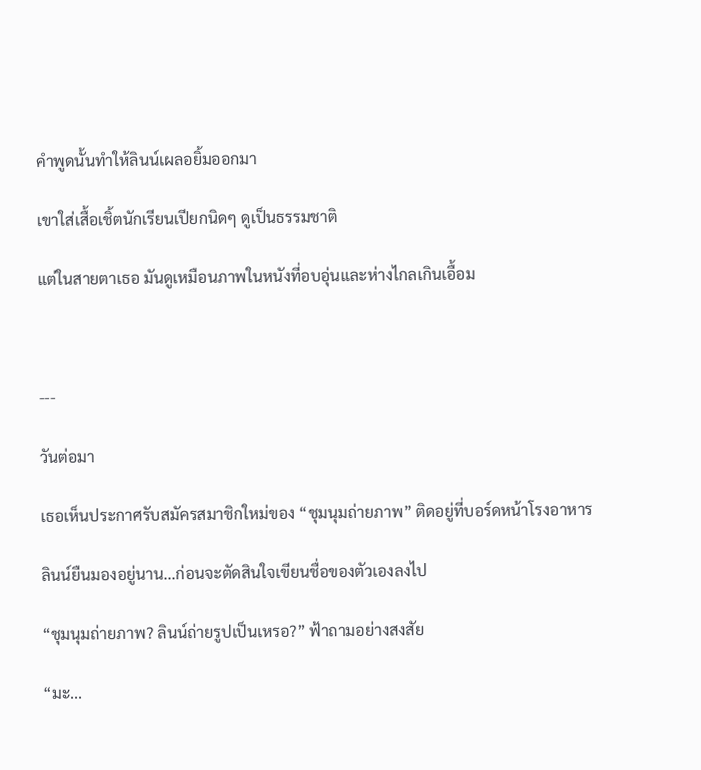คำพูดนั้นทำให้ลินน์เผลอยิ้มออกมา

เขาใส่เสื้อเชิ้ตนักเรียนเปียกนิดๆ ดูเป็นธรรมชาติ

แต่ในสายตาเธอ มันดูเหมือนภาพในหนังที่อบอุ่นและห่างไกลเกินเอื้อม



---

วันต่อมา

เธอเห็นประกาศรับสมัครสมาชิกใหม่ของ “ชุมนุมถ่ายภาพ” ติดอยู่ที่บอร์ดหน้าโรงอาหาร

ลินน์ยืนมองอยู่นาน...ก่อนจะตัดสินใจเขียนชื่อของตัวเองลงไป

“ชุมนุมถ่ายภาพ? ลินน์ถ่ายรูปเป็นเหรอ?” ฟ้าถามอย่างสงสัย

“มะ...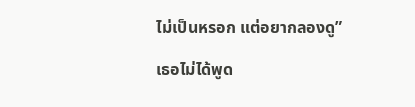ไม่เป็นหรอก แต่อยากลองดู”

เธอไม่ได้พูด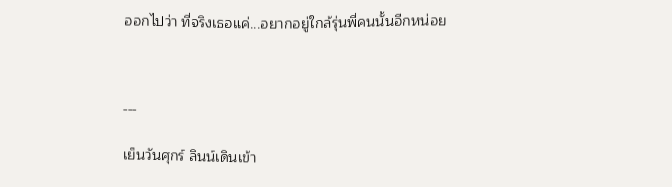ออกไปว่า ที่จริงเธอแค่...อยากอยู่ใกล้รุ่นพี่คนนั้นอีกหน่อย



---

เย็นวันศุกร์ ลินน์เดินเข้า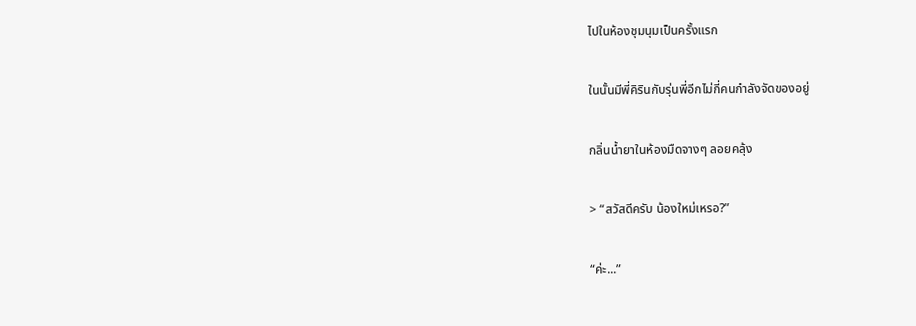ไปในห้องชุมนุมเป็นครั้งแรก

ในนั้นมีพี่คิรินกับรุ่นพี่อีกไม่กี่คนกำลังจัดของอยู่

กลิ่นน้ำยาในห้องมืดจางๆ ลอยคลุ้ง

> “สวัสดีครับ น้องใหม่เหรอ?”

“ค่ะ...”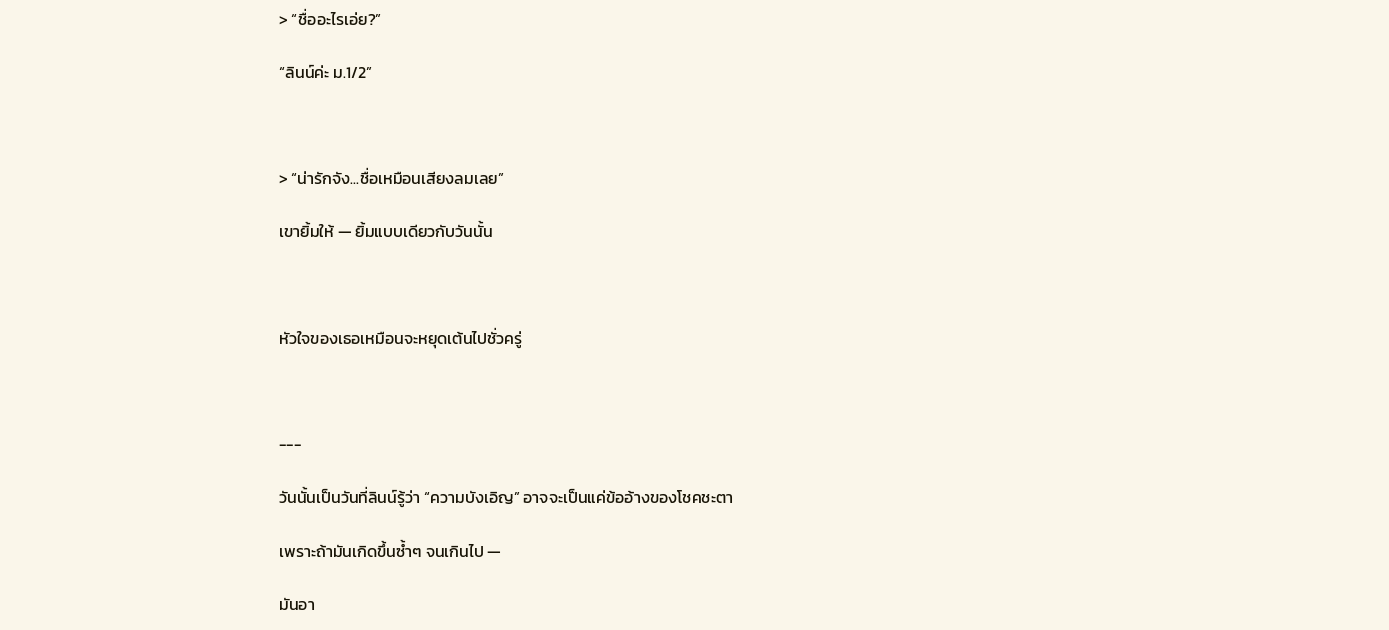> “ชื่ออะไรเอ่ย?”

“ลินน์ค่ะ ม.1/2”



> “น่ารักจัง...ชื่อเหมือนเสียงลมเลย”

เขายิ้มให้ — ยิ้มแบบเดียวกับวันนั้น



หัวใจของเธอเหมือนจะหยุดเต้นไปชั่วครู่



---

วันนั้นเป็นวันที่ลินน์รู้ว่า “ความบังเอิญ” อาจจะเป็นแค่ข้ออ้างของโชคชะตา

เพราะถ้ามันเกิดขึ้นซ้ำๆ จนเกินไป —

มันอา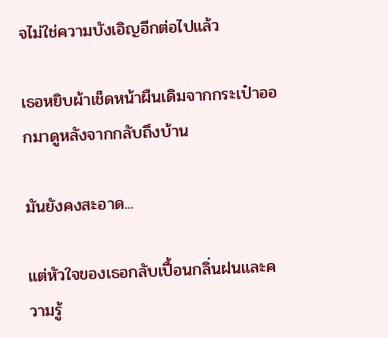จไม่ใช่ความบังเอิญอีกต่อไปแล้ว

เธอหยิบผ้าเช็ดหน้าผืนเดิมจากกระเป๋าออกมาดูหลังจากกลับถึงบ้าน

มันยังคงสะอาด...

แต่หัวใจของเธอกลับเปื้อนกลิ่นฝนและความรู้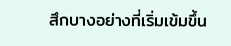สึกบางอย่างที่เริ่มเข้มขึ้น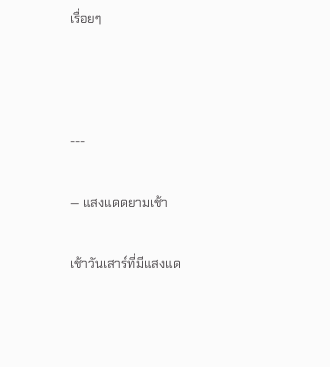เรื่อยๆ



---

— แสงแดดยามเช้า

เช้าวันเสาร์ที่มีแสงแด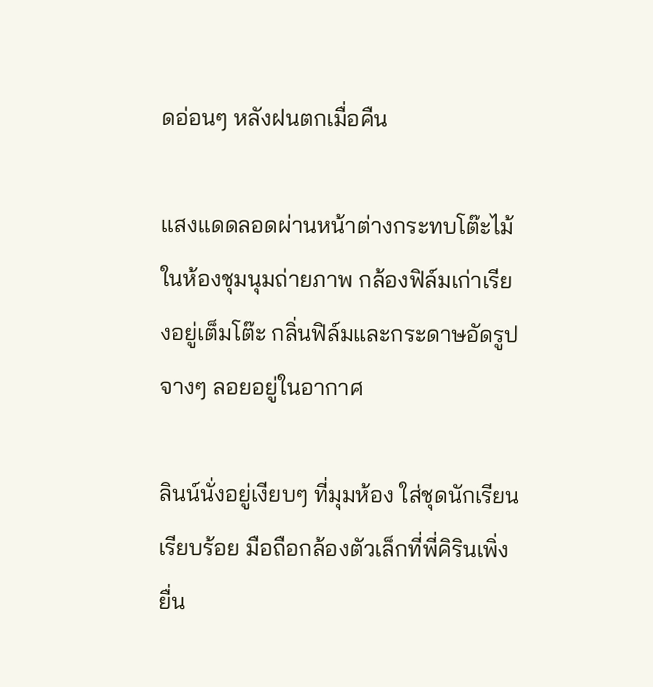ดอ่อนๆ หลังฝนตกเมื่อคืน

แสงแดดลอดผ่านหน้าต่างกระทบโต๊ะไม้ในห้องชุมนุมถ่ายภาพ กล้องฟิล์มเก่าเรียงอยู่เต็มโต๊ะ กลิ่นฟิล์มและกระดาษอัดรูปจางๆ ลอยอยู่ในอากาศ

ลินน์นั่งอยู่เงียบๆ ที่มุมห้อง ใส่ชุดนักเรียนเรียบร้อย มือถือกล้องตัวเล็กที่พี่คิรินเพิ่งยื่น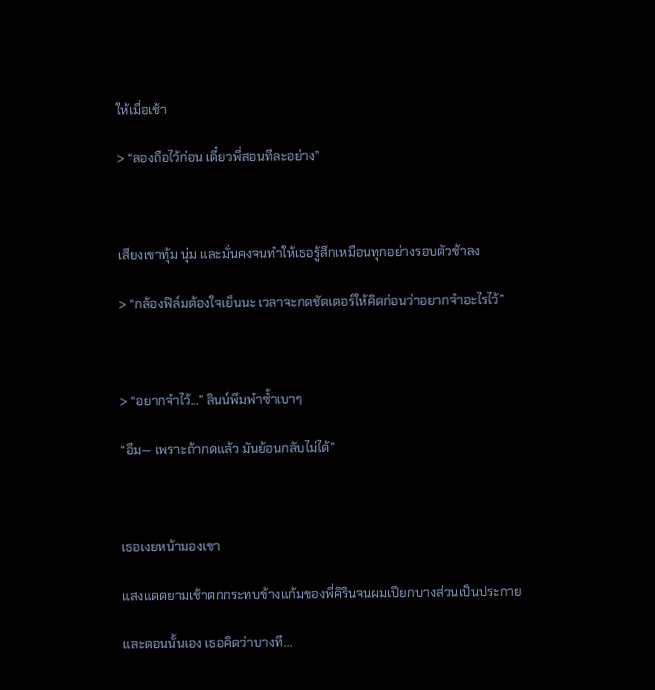ให้เมื่อเช้า

> “ลองถือไว้ก่อน เดี๋ยวพี่สอนทีละอย่าง”



เสียงเขาทุ้ม นุ่ม และมั่นคงจนทำให้เธอรู้สึกเหมือนทุกอย่างรอบตัวช้าลง

> “กล้องฟิล์มต้องใจเย็นนะ เวลาจะกดชัตเตอร์ให้คิดก่อนว่าอยากจำอะไรไว้”



> “อยากจำไว้...” ลินน์พึมพำซ้ำเบาๆ

“อืม— เพราะถ้ากดแล้ว มันย้อนกลับไม่ได้”



เธอเงยหน้ามองเขา

แสงแดดยามเช้าตกกระทบข้างแก้มของพี่คิรินจนผมเปียกบางส่วนเป็นประกาย

และตอนนั้นเอง เธอคิดว่าบางที...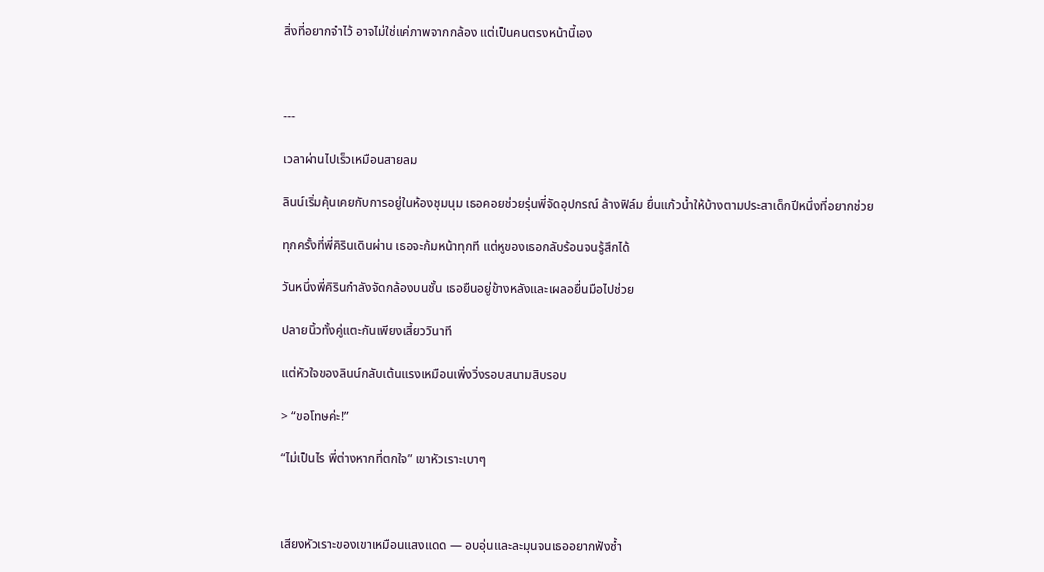สิ่งที่อยากจำไว้ อาจไม่ใช่แค่ภาพจากกล้อง แต่เป็นคนตรงหน้านี้เอง



---

เวลาผ่านไปเร็วเหมือนสายลม

ลินน์เริ่มคุ้นเคยกับการอยู่ในห้องชุมนุม เธอคอยช่วยรุ่นพี่จัดอุปกรณ์ ล้างฟิล์ม ยื่นแก้วน้ำให้บ้างตามประสาเด็กปีหนึ่งที่อยากช่วย

ทุกครั้งที่พี่คิรินเดินผ่าน เธอจะก้มหน้าทุกที แต่หูของเธอกลับร้อนจนรู้สึกได้

วันหนึ่งพี่คิรินกำลังจัดกล้องบนชั้น เธอยืนอยู่ข้างหลังและเผลอยื่นมือไปช่วย

ปลายนิ้วทั้งคู่แตะกันเพียงเสี้ยววินาที

แต่หัวใจของลินน์กลับเต้นแรงเหมือนเพิ่งวิ่งรอบสนามสิบรอบ

> “ขอโทษค่ะ!”

“ไม่เป็นไร พี่ต่างหากที่ตกใจ” เขาหัวเราะเบาๆ



เสียงหัวเราะของเขาเหมือนแสงแดด — อบอุ่นและละมุนจนเธออยากฟังซ้ำ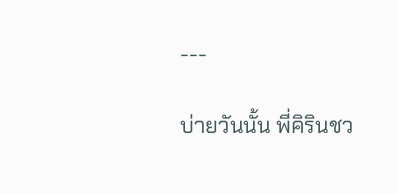---

บ่ายวันนั้น พี่คิรินชว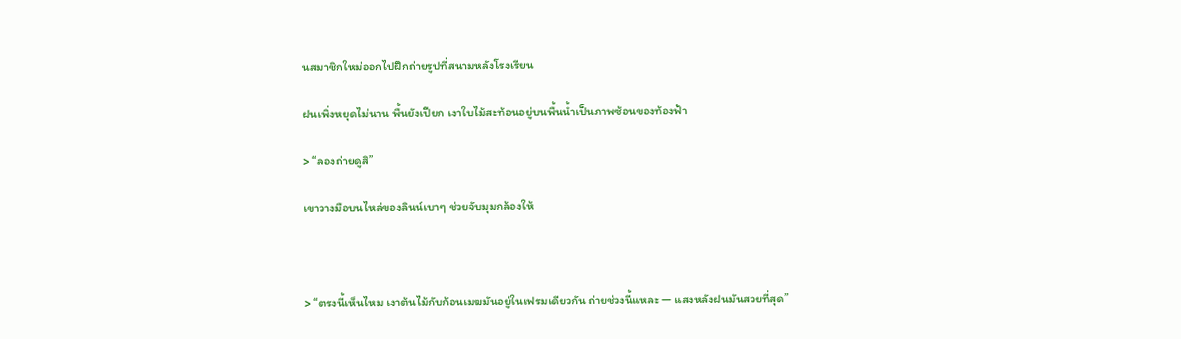นสมาชิกใหม่ออกไปฝึกถ่ายรูปที่สนามหลังโรงเรียน

ฝนเพิ่งหยุดไม่นาน พื้นยังเปียก เงาใบไม้สะท้อนอยู่บนพื้นน้ำเป็นภาพซ้อนของท้องฟ้า

> “ลองถ่ายดูสิ”

เขาวางมือบนไหล่ของลินน์เบาๆ ช่วยจับมุมกล้องให้



> “ตรงนี้เห็นไหม เงาต้นไม้กับก้อนเมฆมันอยู่ในเฟรมเดียวกัน ถ่ายช่วงนี้แหละ — แสงหลังฝนมันสวยที่สุด”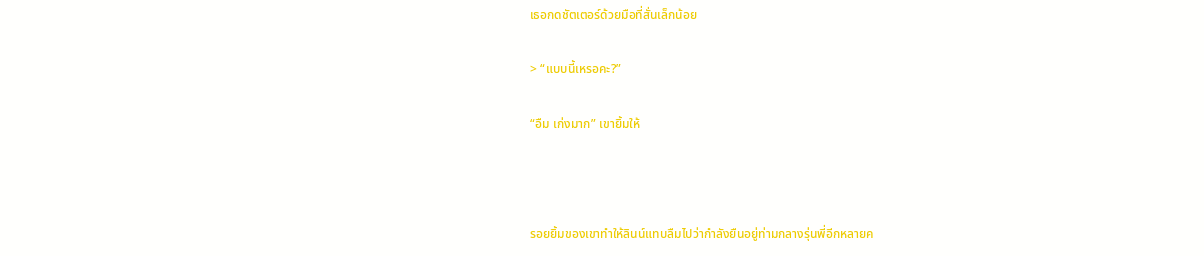เธอกดชัตเตอร์ด้วยมือที่สั่นเล็กน้อย

> “แบบนี้เหรอคะ?”

“อืม เก่งมาก” เขายิ้มให้



รอยยิ้มของเขาทำให้ลินน์แทบลืมไปว่ากำลังยืนอยู่ท่ามกลางรุ่นพี่อีกหลายค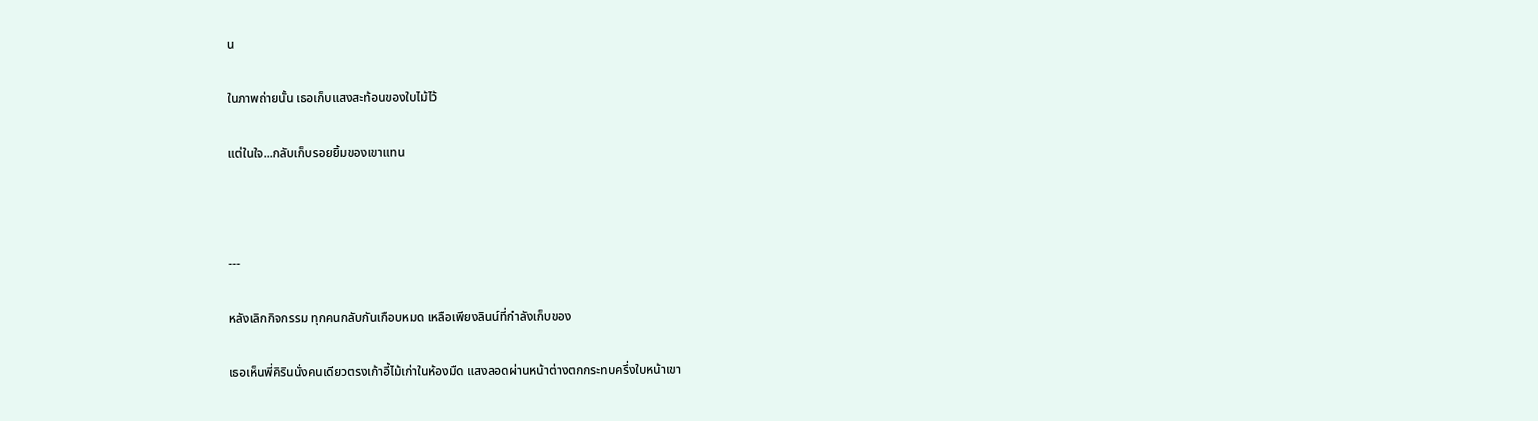น

ในภาพถ่ายนั้น เธอเก็บแสงสะท้อนของใบไม้ไว้

แต่ในใจ...กลับเก็บรอยยิ้มของเขาแทน



---

หลังเลิกกิจกรรม ทุกคนกลับกันเกือบหมด เหลือเพียงลินน์ที่กำลังเก็บของ

เธอเห็นพี่คิรินนั่งคนเดียวตรงเก้าอี้ไม้เก่าในห้องมืด แสงลอดผ่านหน้าต่างตกกระทบครึ่งใบหน้าเขา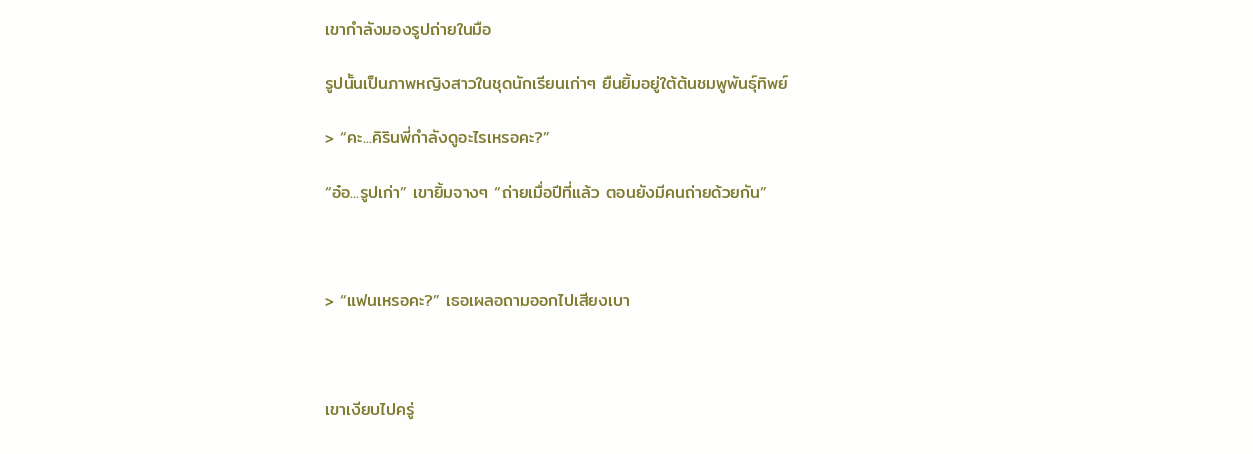เขากำลังมองรูปถ่ายในมือ

รูปนั้นเป็นภาพหญิงสาวในชุดนักเรียนเก่าๆ ยืนยิ้มอยู่ใต้ต้นชมพูพันธุ์ทิพย์

> “คะ...คิรินพี่กำลังดูอะไรเหรอคะ?”

“อ๋อ...รูปเก่า” เขายิ้มจางๆ “ถ่ายเมื่อปีที่แล้ว ตอนยังมีคนถ่ายด้วยกัน”



> “แฟนเหรอคะ?” เธอเผลอถามออกไปเสียงเบา



เขาเงียบไปครู่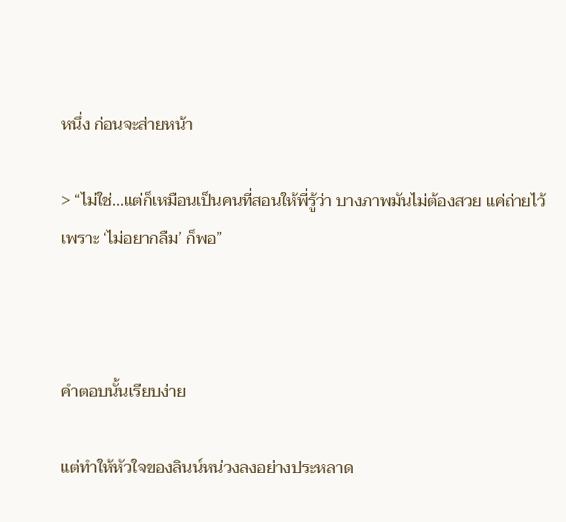หนึ่ง ก่อนจะส่ายหน้า

> “ไม่ใช่...แต่ก็เหมือนเป็นคนที่สอนให้พี่รู้ว่า บางภาพมันไม่ต้องสวย แค่ถ่ายไว้เพราะ ‘ไม่อยากลืม’ ก็พอ”



คำตอบนั้นเรียบง่าย

แต่ทำให้หัวใจของลินน์หน่วงลงอย่างประหลาด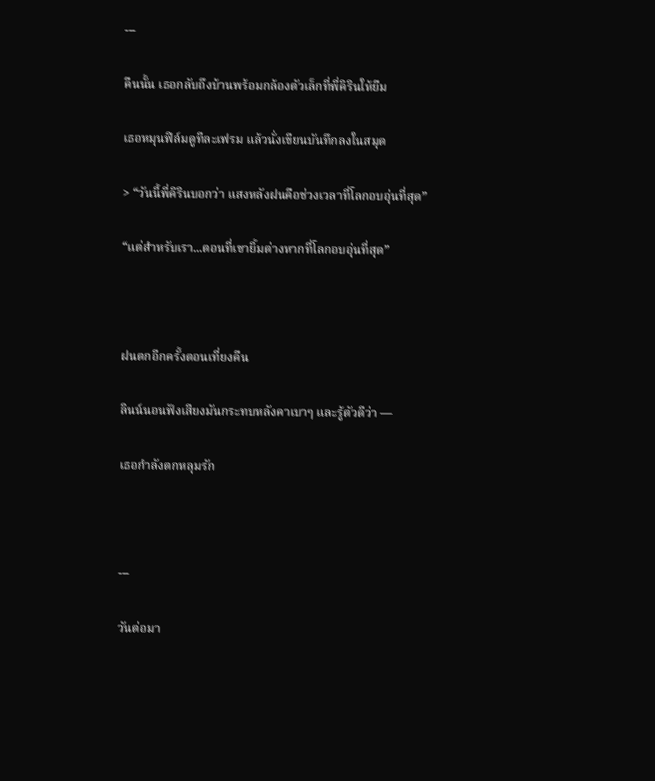---

คืนนั้น เธอกลับถึงบ้านพร้อมกล้องตัวเล็กที่พี่คิรินให้ยืม

เธอหมุนฟิล์มดูทีละเฟรม แล้วนั่งเขียนบันทึกลงในสมุด

> “วันนี้พี่คิรินบอกว่า แสงหลังฝนคือช่วงเวลาที่โลกอบอุ่นที่สุด”

“แต่สำหรับเรา...ตอนที่เขายิ้มต่างหากที่โลกอบอุ่นที่สุด”



ฝนตกอีกครั้งตอนเที่ยงคืน

ลินน์นอนฟังเสียงมันกระทบหลังคาเบาๆ และรู้ตัวดีว่า —

เธอกำลังตกหลุมรัก



---

วันต่อมา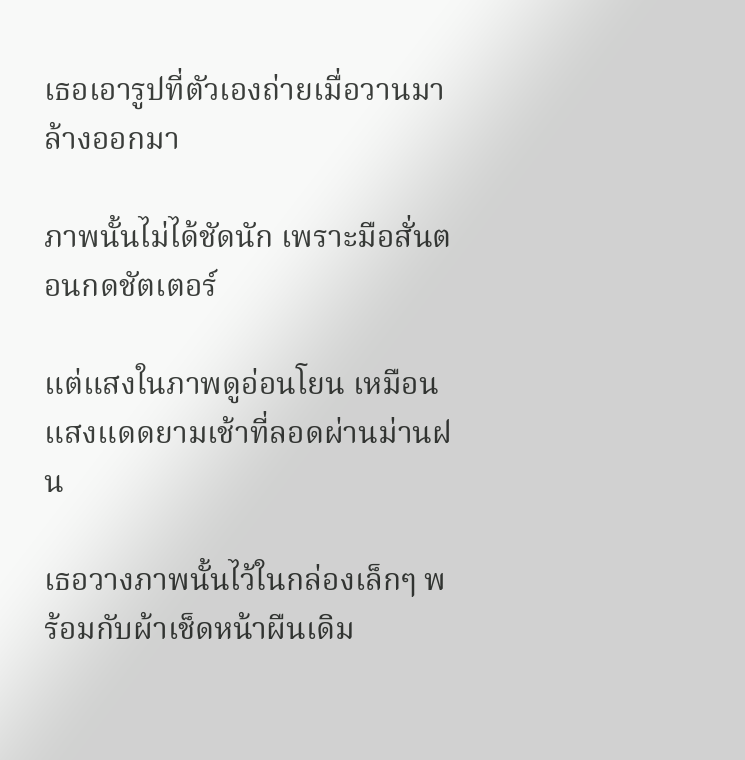เธอเอารูปที่ตัวเองถ่ายเมื่อวานมาล้างออกมา

ภาพนั้นไม่ได้ชัดนัก เพราะมือสั่นตอนกดชัตเตอร์

แต่แสงในภาพดูอ่อนโยน เหมือนแสงแดดยามเช้าที่ลอดผ่านม่านฝน

เธอวางภาพนั้นไว้ในกล่องเล็กๆ พร้อมกับผ้าเช็ดหน้าผืนเดิม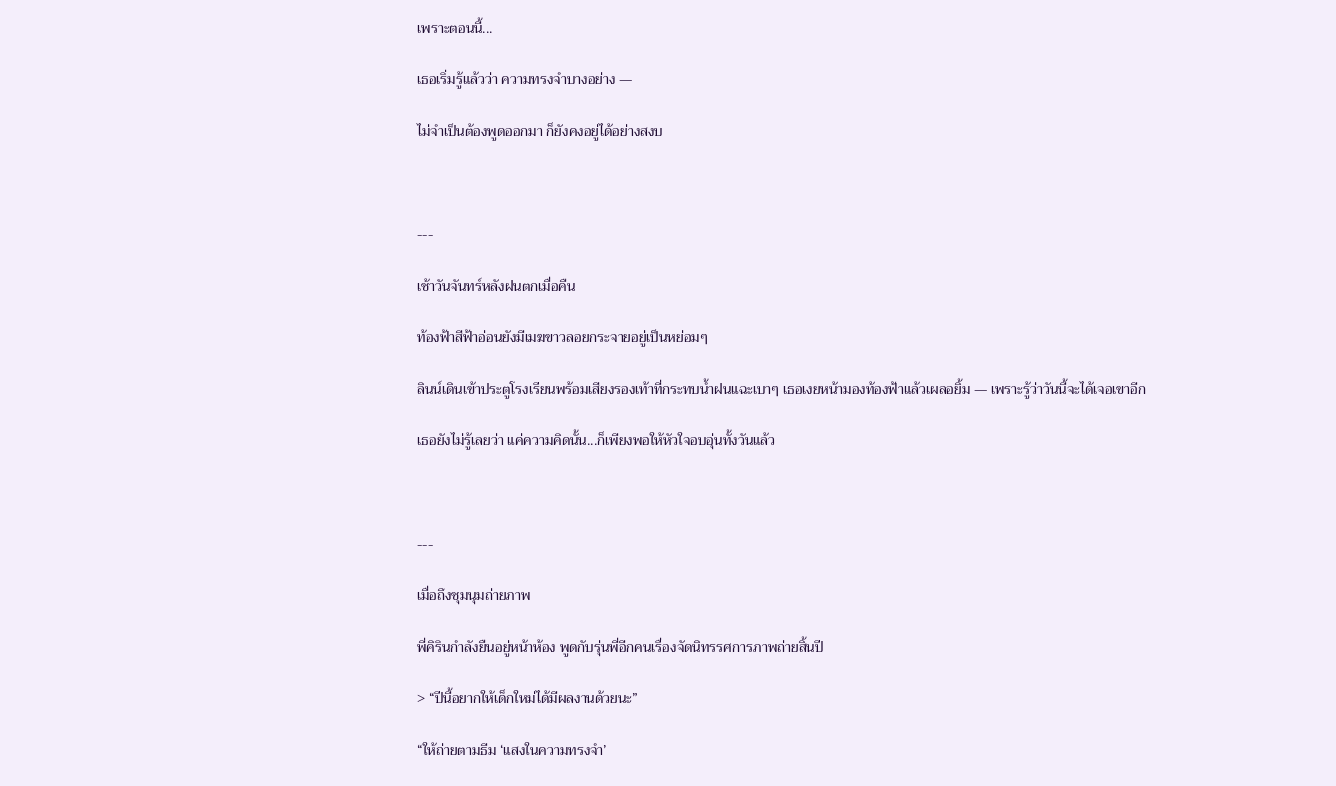เพราะตอนนี้...

เธอเริ่มรู้แล้วว่า ความทรงจำบางอย่าง —

ไม่จำเป็นต้องพูดออกมา ก็ยังคงอยู่ได้อย่างสงบ



---

เช้าวันจันทร์หลังฝนตกเมื่อคืน

ท้องฟ้าสีฟ้าอ่อนยังมีเมฆขาวลอยกระจายอยู่เป็นหย่อมๆ

ลินน์เดินเข้าประตูโรงเรียนพร้อมเสียงรองเท้าที่กระทบน้ำฝนแฉะเบาๆ เธอเงยหน้ามองท้องฟ้าแล้วเผลอยิ้ม — เพราะรู้ว่าวันนี้จะได้เจอเขาอีก

เธอยังไม่รู้เลยว่า แค่ความคิดนั้น...ก็เพียงพอให้หัวใจอบอุ่นทั้งวันแล้ว



---

เมื่อถึงชุมนุมถ่ายภาพ

พี่คิรินกำลังยืนอยู่หน้าห้อง พูดกับรุ่นพี่อีกคนเรื่องจัดนิทรรศการภาพถ่ายสิ้นปี

> “ปีนี้อยากให้เด็กใหม่ได้มีผลงานด้วยนะ”

“ให้ถ่ายตามธีม ‘แสงในความทรงจำ’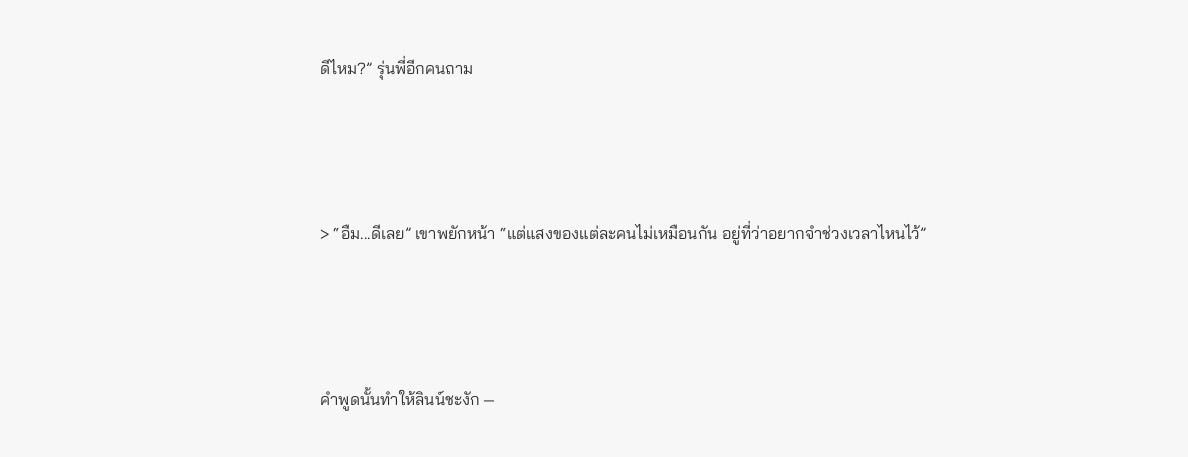ดีไหม?” รุ่นพี่อีกคนถาม



> “อืม...ดีเลย” เขาพยักหน้า “แต่แสงของแต่ละคนไม่เหมือนกัน อยู่ที่ว่าอยากจำช่วงเวลาไหนไว้”



คำพูดนั้นทำให้ลินน์ชะงัก —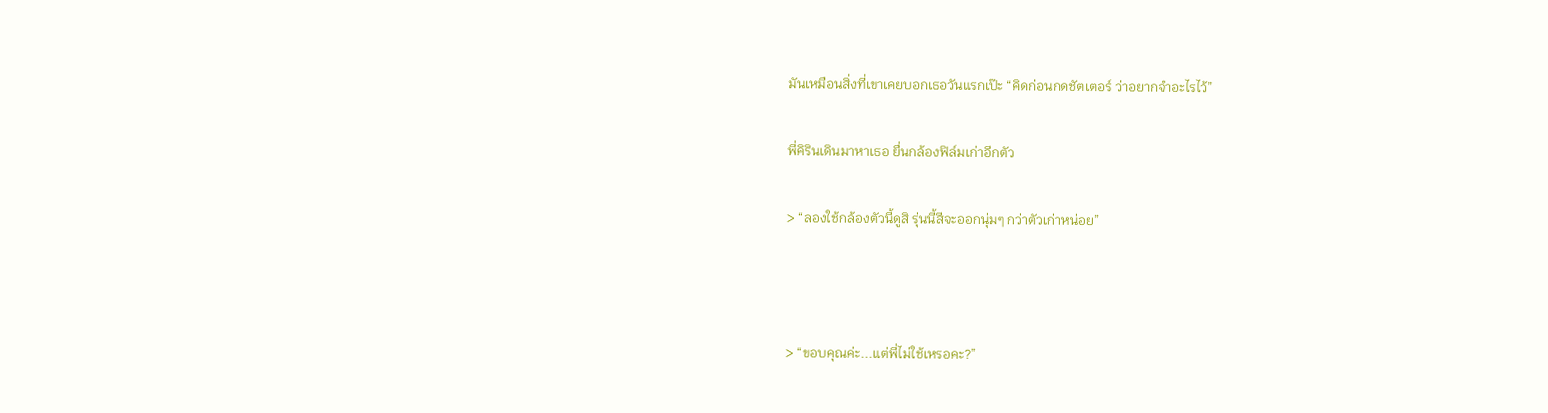มันเหมือนสิ่งที่เขาเคยบอกเธอวันแรกเป๊ะ “คิดก่อนกดชัตเตอร์ ว่าอยากจำอะไรไว้”

พี่คิรินเดินมาหาเธอ ยื่นกล้องฟิล์มเก่าอีกตัว

> “ลองใช้กล้องตัวนี้ดูสิ รุ่นนี้สีจะออกนุ่มๆ กว่าตัวเก่าหน่อย”



> “ขอบคุณค่ะ...แต่พี่ไม่ใช้เหรอคะ?”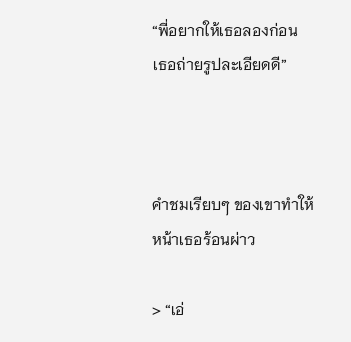“พี่อยากให้เธอลองก่อน เธอถ่ายรูปละเอียดดี”



คำชมเรียบๆ ของเขาทำให้หน้าเธอร้อนผ่าว

> “เอ่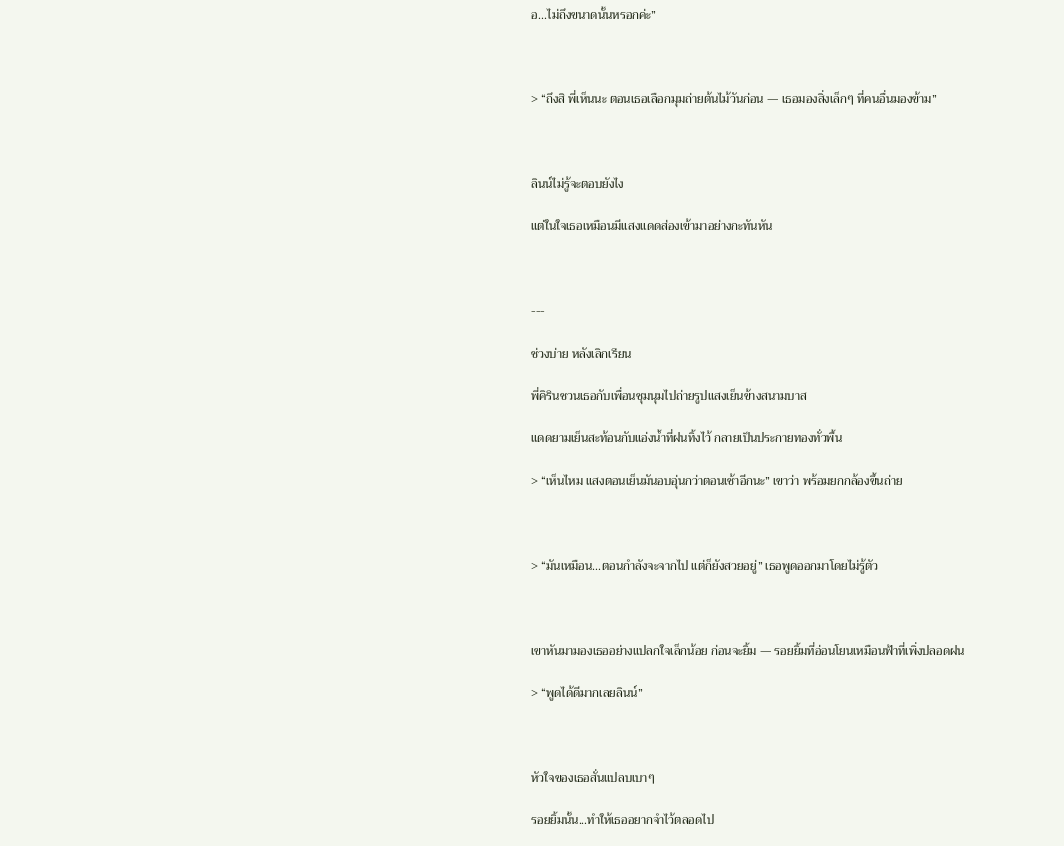อ...ไม่ถึงขนาดนั้นหรอกค่ะ”



> “ถึงสิ พี่เห็นนะ ตอนเธอเลือกมุมถ่ายต้นไม้วันก่อน — เธอมองสิ่งเล็กๆ ที่คนอื่นมองข้าม”



ลินน์ไม่รู้จะตอบยังไง

แต่ในใจเธอเหมือนมีแสงแดดส่องเข้ามาอย่างกะทันหัน



---

ช่วงบ่าย หลังเลิกเรียน

พี่คิรินชวนเธอกับเพื่อนชุมนุมไปถ่ายรูปแสงเย็นข้างสนามบาส

แดดยามเย็นสะท้อนกับแอ่งน้ำที่ฝนทิ้งไว้ กลายเป็นประกายทองทั่วพื้น

> “เห็นไหม แสงตอนเย็นมันอบอุ่นกว่าตอนเช้าอีกนะ” เขาว่า พร้อมยกกล้องขึ้นถ่าย



> “มันเหมือน...ตอนกำลังจะจากไป แต่ก็ยังสวยอยู่” เธอพูดออกมาโดยไม่รู้ตัว



เขาหันมามองเธออย่างแปลกใจเล็กน้อย ก่อนจะยิ้ม — รอยยิ้มที่อ่อนโยนเหมือนฟ้าที่เพิ่งปลอดฝน

> “พูดได้ดีมากเลยลินน์”



หัวใจของเธอสั่นแปลบเบาๆ

รอยยิ้มนั้น...ทำให้เธออยากจำไว้ตลอดไป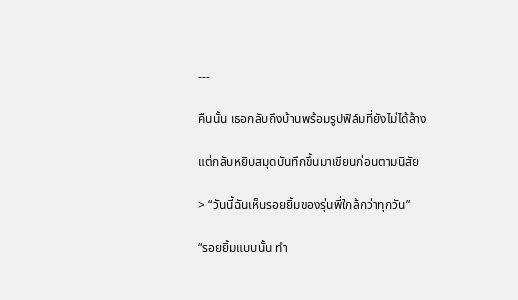---

คืนนั้น เธอกลับถึงบ้านพร้อมรูปฟิล์มที่ยังไม่ได้ล้าง

แต่กลับหยิบสมุดบันทึกขึ้นมาเขียนก่อนตามนิสัย

> “วันนี้ฉันเห็นรอยยิ้มของรุ่นพี่ใกล้กว่าทุกวัน”

“รอยยิ้มแบบนั้น ทำ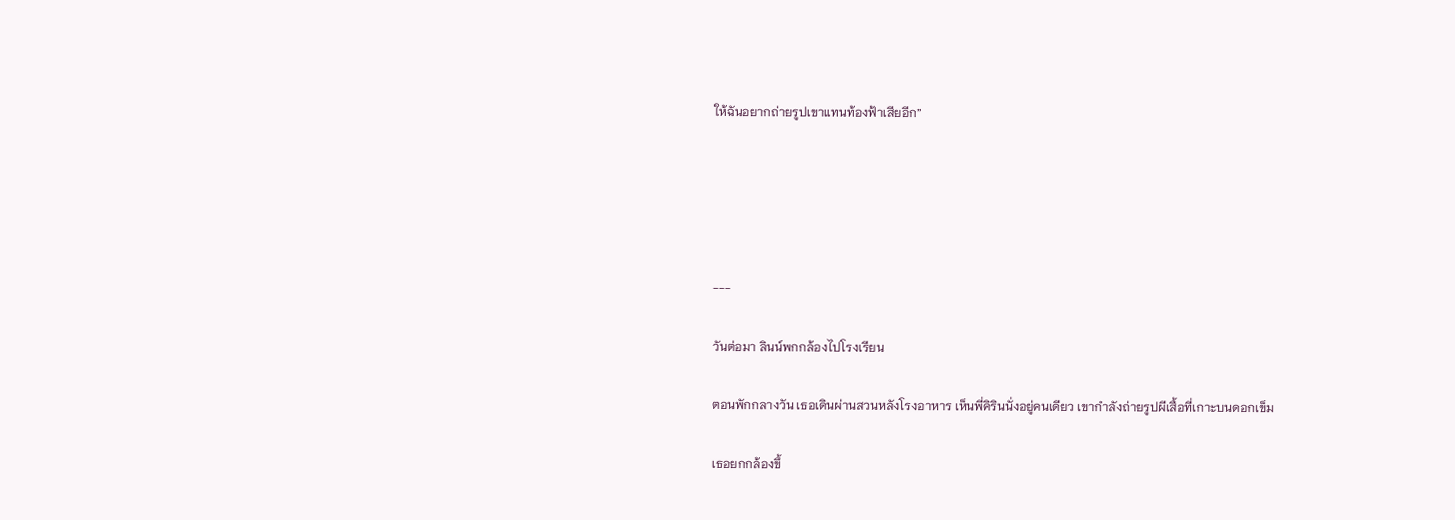ให้ฉันอยากถ่ายรูปเขาแทนท้องฟ้าเสียอีก”





---

วันต่อมา ลินน์พกกล้องไปโรงเรียน

ตอนพักกลางวัน เธอเดินผ่านสวนหลังโรงอาหาร เห็นพี่คิรินนั่งอยู่คนเดียว เขากำลังถ่ายรูปผีเสื้อที่เกาะบนดอกเข็ม

เธอยกกล้องขึ้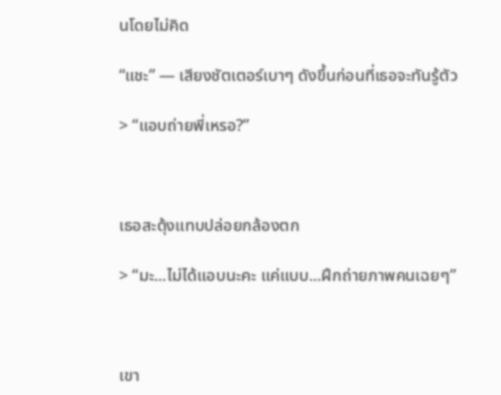นโดยไม่คิด

“แชะ” — เสียงชัตเตอร์เบาๆ ดังขึ้นก่อนที่เธอจะทันรู้ตัว

> “แอบถ่ายพี่เหรอ?”



เธอสะดุ้งแทบปล่อยกล้องตก

> “มะ...ไม่ได้แอบนะคะ แค่แบบ...ฝึกถ่ายภาพคนเฉยๆ”



เขา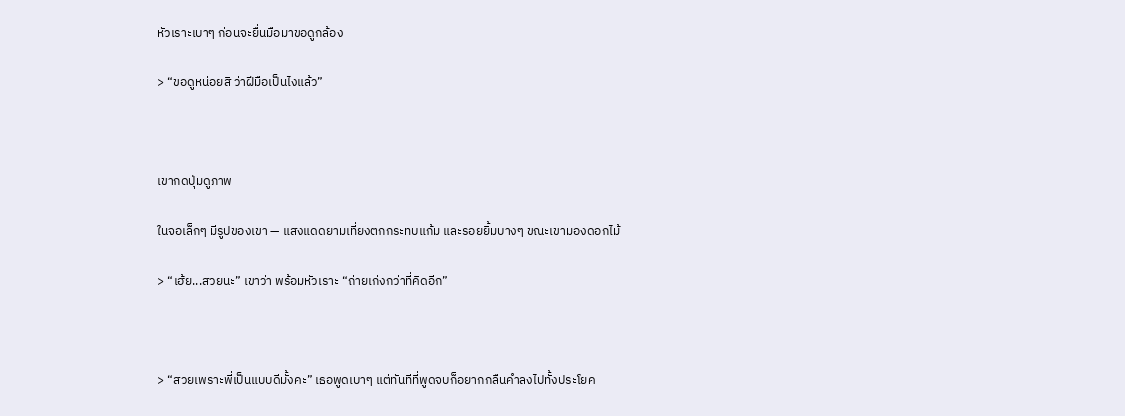หัวเราะเบาๆ ก่อนจะยื่นมือมาขอดูกล้อง

> “ขอดูหน่อยสิ ว่าฝีมือเป็นไงแล้ว”



เขากดปุ่มดูภาพ

ในจอเล็กๆ มีรูปของเขา — แสงแดดยามเที่ยงตกกระทบแก้ม และรอยยิ้มบางๆ ขณะเขามองดอกไม้

> “เฮ้ย...สวยนะ” เขาว่า พร้อมหัวเราะ “ถ่ายเก่งกว่าที่คิดอีก”



> “สวยเพราะพี่เป็นแบบดีมั้งคะ” เธอพูดเบาๆ แต่ทันทีที่พูดจบก็อยากกลืนคำลงไปทั้งประโยค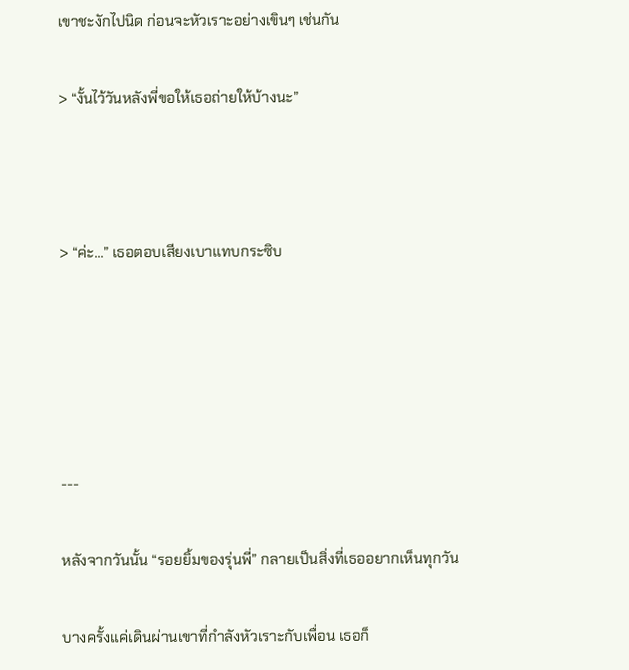เขาชะงักไปนิด ก่อนจะหัวเราะอย่างเขินๆ เช่นกัน

> “งั้นไว้วันหลังพี่ขอให้เธอถ่ายให้บ้างนะ”



> “ค่ะ...” เธอตอบเสียงเบาแทบกระซิบ





---

หลังจากวันนั้น “รอยยิ้มของรุ่นพี่” กลายเป็นสิ่งที่เธออยากเห็นทุกวัน

บางครั้งแค่เดินผ่านเขาที่กำลังหัวเราะกับเพื่อน เธอก็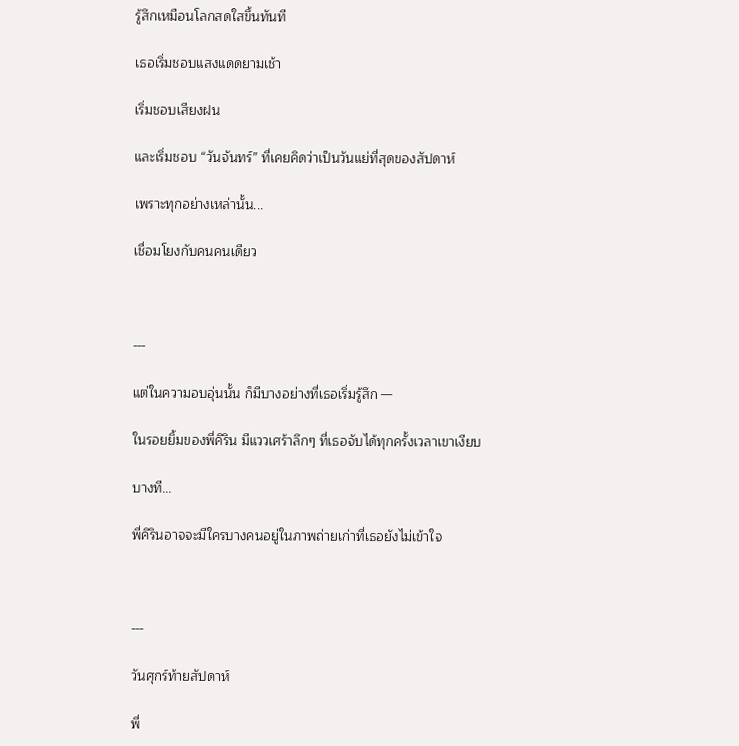รู้สึกเหมือนโลกสดใสขึ้นทันที

เธอเริ่มชอบแสงแดดยามเช้า

เริ่มชอบเสียงฝน

และเริ่มชอบ “วันจันทร์” ที่เคยคิดว่าเป็นวันแย่ที่สุดของสัปดาห์

เพราะทุกอย่างเหล่านั้น...

เชื่อมโยงกับคนคนเดียว



---

แต่ในความอบอุ่นนั้น ก็มีบางอย่างที่เธอเริ่มรู้สึก —

ในรอยยิ้มของพี่คิริน มีแววเศร้าลึกๆ ที่เธอจับได้ทุกครั้งเวลาเขาเงียบ

บางที...

พี่คิรินอาจจะมีใครบางคนอยู่ในภาพถ่ายเก่าที่เธอยังไม่เข้าใจ



---

วันศุกร์ท้ายสัปดาห์

พี่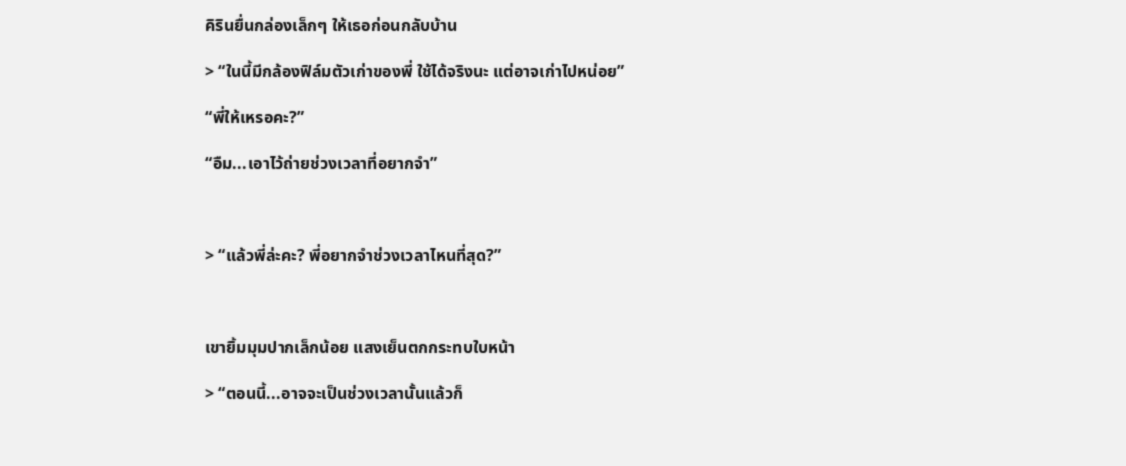คิรินยื่นกล่องเล็กๆ ให้เธอก่อนกลับบ้าน

> “ในนี้มีกล้องฟิล์มตัวเก่าของพี่ ใช้ได้จริงนะ แต่อาจเก่าไปหน่อย”

“พี่ให้เหรอคะ?”

“อืม...เอาไว้ถ่ายช่วงเวลาที่อยากจำ”



> “แล้วพี่ล่ะคะ? พี่อยากจำช่วงเวลาไหนที่สุด?”



เขายิ้มมุมปากเล็กน้อย แสงเย็นตกกระทบใบหน้า

> “ตอนนี้...อาจจะเป็นช่วงเวลานั้นแล้วก็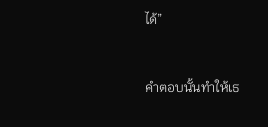ได้”



คำตอบนั้นทำให้เธ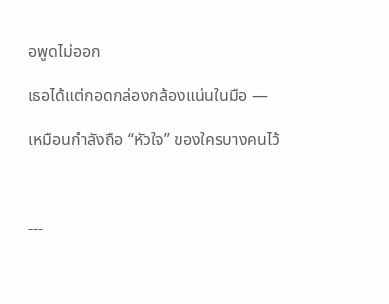อพูดไม่ออก

เธอได้แต่กอดกล่องกล้องแน่นในมือ —

เหมือนกำลังถือ “หัวใจ” ของใครบางคนไว้



---